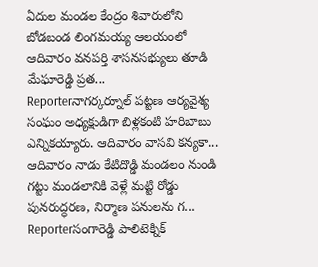ఏదుల మండల కేంద్రం శివారులోని బోడబండ లింగమయ్య ఆలయంలో ఆదివారం వనపర్తి శాసనసభ్యులు తూడి మేఘారెడ్డి ప్రత...
Reporterనాగర్కర్నూల్ పట్టణ ఆర్యవైశ్య సంఘం అధ్యక్షుడిగా బిళ్లకంటి హరిబాబు ఎన్నికయ్యారు. ఆదివారం వాసవి కన్యకా...
ఆదివారం నాడు కేటిదొడ్డి మండలం నుండి గట్టు మండలానికి వెళ్లే మట్టి రోడ్డు పునరుద్ధరణ, నిర్మాణ పనులను గ...
Reporterసంగారెడ్డి పాలిటెక్నిక్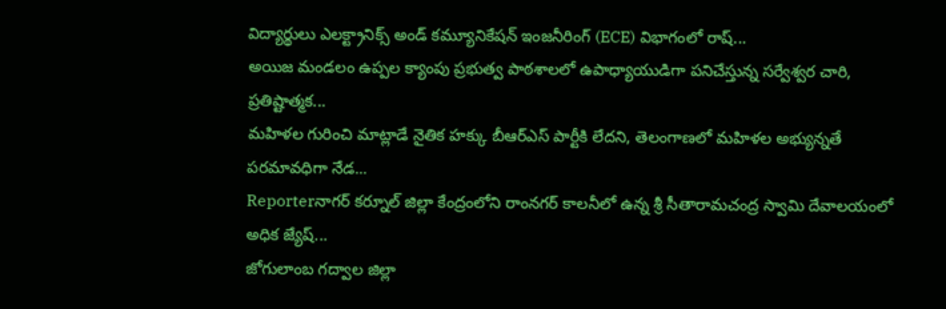విద్యార్థులు ఎలక్ట్రానిక్స్ అండ్ కమ్యూనికేషన్ ఇంజనీరింగ్ (ECE) విభాగంలో రాష్...
అయిజ మండలం ఉప్పల క్యాంపు ప్రభుత్వ పాఠశాలలో ఉపాధ్యాయుడిగా పనిచేస్తున్న సర్వేశ్వర చారి, ప్రతిష్టాత్మక...
మహిళల గురించి మాట్లాడే నైతిక హక్కు బీఆర్ఎస్ పార్టీకి లేదని, తెలంగాణలో మహిళల అభ్యున్నతే పరమావధిగా నేడ...
Reporterనాగర్ కర్నూల్ జిల్లా కేంద్రంలోని రాంనగర్ కాలనీలో ఉన్న శ్రీ సీతారామచంద్ర స్వామి దేవాలయంలో అధిక జ్యేష్...
జోగులాంబ గద్వాల జిల్లా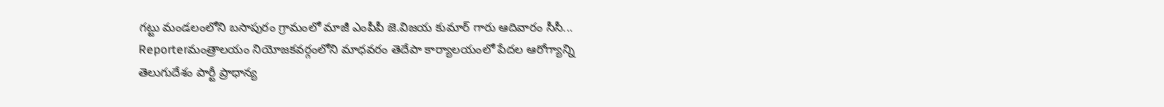గట్టు మండలంలోని బసాపురం గ్రామంలో మాజీ ఎంపీపీ జె.విజయ కుమార్ గారు ఆదివారం సీసీ...
Reporterమంత్రాలయం నియోజకవర్గంలోని మాధవరం తెదేపా కార్యాలయంలో పేదల ఆరోగ్యాన్ని తెలుగుదేశం పార్టీ ప్రాధాన్య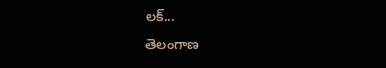లక్...
తెలంగాణ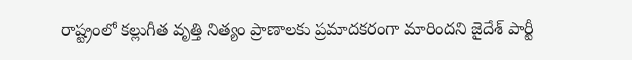రాష్ట్రంలో కల్లుగీత వృత్తి నిత్యం ప్రాణాలకు ప్రమాదకరంగా మారిందని జైదేశ్ పార్టీ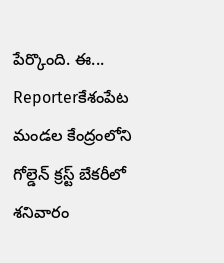పేర్కొంది. ఈ...
Reporterకేశంపేట మండల కేంద్రంలోని గోల్డెన్ క్రస్ట్ బేకరీలో శనివారం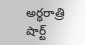అర్ధరాత్రి షార్ట్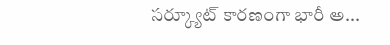సర్క్యూట్ కారణంగా భారీ అ...